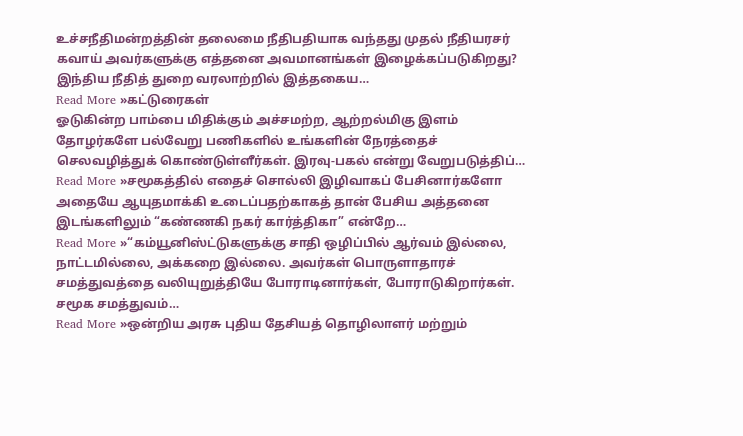உச்சநீதிமன்றத்தின் தலைமை நீதிபதியாக வந்தது முதல் நீதியரசர் கவாய் அவர்களுக்கு எத்தனை அவமானங்கள் இழைக்கப்படுகிறது? இந்திய நீதித் துறை வரலாற்றில் இத்தகைய…
Read More »கட்டுரைகள்
ஓடுகின்ற பாம்பை மிதிக்கும் அச்சமற்ற, ஆற்றல்மிகு இளம் தோழர்களே பல்வேறு பணிகளில் உங்களின் நேரத்தைச் செலவழித்துக் கொண்டுள்ளீர்கள். இரவு-பகல் என்று வேறுபடுத்திப்…
Read More »சமூகத்தில் எதைச் சொல்லி இழிவாகப் பேசினார்களோ அதையே ஆயுதமாக்கி உடைப்பதற்காகத் தான் பேசிய அத்தனை இடங்களிலும் “கண்ணகி நகர் கார்த்திகா” என்றே…
Read More »“கம்யூனிஸ்ட்டுகளுக்கு சாதி ஒழிப்பில் ஆர்வம் இல்லை, நாட்டமில்லை, அக்கறை இல்லை. அவர்கள் பொருளாதாரச் சமத்துவத்தை வலியுறுத்தியே போராடினார்கள், போராடுகிறார்கள். சமூக சமத்துவம்…
Read More »ஒன்றிய அரசு புதிய தேசியத் தொழிலாளர் மற்றும்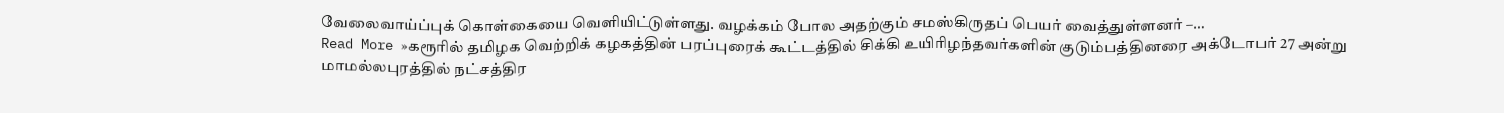வேலைவாய்ப்புக் கொள்கையை வெளியிட்டுள்ளது. வழக்கம் போல அதற்கும் சமஸ்கிருதப் பெயர் வைத்துள்ளனர் –…
Read More »கரூரில் தமிழக வெற்றிக் கழகத்தின் பரப்புரைக் கூட்டத்தில் சிக்கி உயிரிழந்தவர்களின் குடும்பத்தினரை அக்டோபர் 27 அன்று மாமல்லபுரத்தில் நட்சத்திர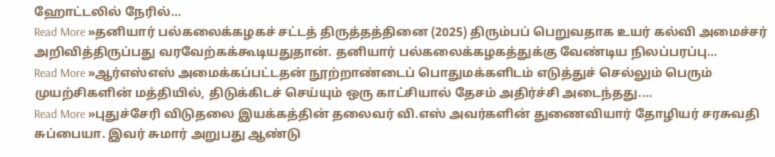ஹோட்டலில் நேரில்…
Read More »தனியார் பல்கலைக்கழகச் சட்டத் திருத்தத்தினை (2025) திரும்பப் பெறுவதாக உயர் கல்வி அமைச்சர் அறிவித்திருப்பது வரவேற்கக்கூடியதுதான். தனியார் பல்கலைக்கழகத்துக்கு வேண்டிய நிலப்பரப்பு…
Read More »ஆர்எஸ்எஸ் அமைக்கப்பட்டதன் நூற்றாண்டைப் பொதுமக்களிடம் எடுத்துச் செல்லும் பெரும் முயற்சிகளின் மத்தியில், திடுக்கிடச் செய்யும் ஒரு காட்சியால் தேசம் அதிர்ச்சி அடைந்தது.…
Read More »புதுச்சேரி விடுதலை இயக்கத்தின் தலைவர் வி.எஸ் அவர்களின் துணைவியார் தோழியர் சரசுவதி சுப்பையா. இவர் சுமார் அறுபது ஆண்டு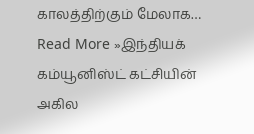காலத்திற்கும் மேலாக…
Read More »இந்தியக் கம்யூனிஸ்ட் கட்சியின் அகில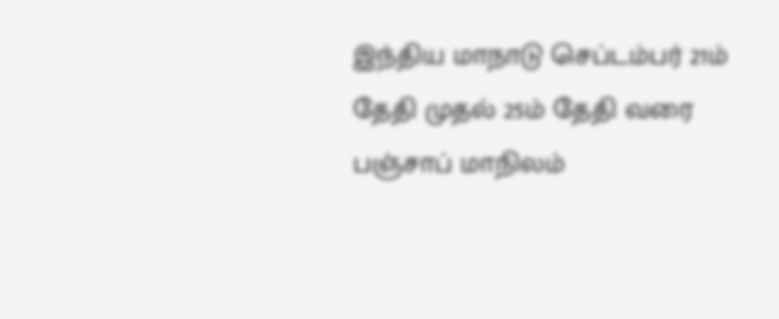இந்திய மாநாடு செப்டம்பர் 21ம் தேதி முதல் 25ம் தேதி வரை பஞ்சாப் மாநிலம்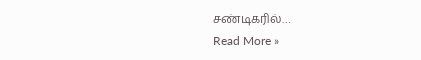சண்டிகரில்…
Read More »